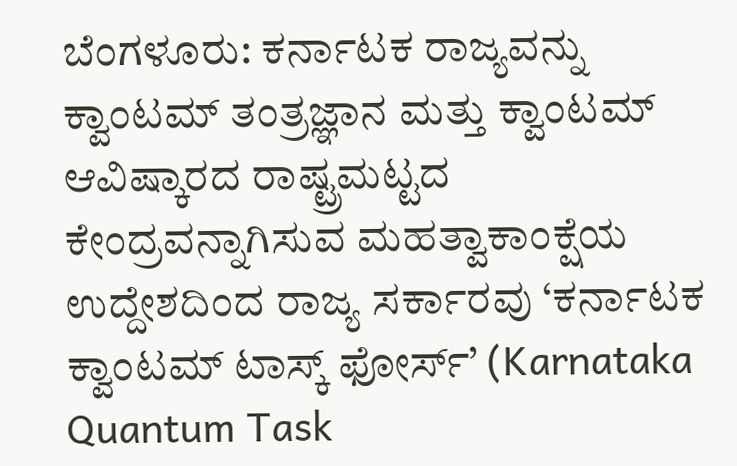ಬೆಂಗಳೂರು: ಕರ್ನಾಟಕ ರಾಜ್ಯವನ್ನು ಕ್ವಾಂಟಮ್ ತಂತ್ರಜ್ಞಾನ ಮತ್ತು ಕ್ವಾಂಟಮ್ ಆವಿಷ್ಕಾರದ ರಾಷ್ಟ್ರಮಟ್ಟದ ಕೇಂದ್ರವನ್ನಾಗಿಸುವ ಮಹತ್ವಾಕಾಂಕ್ಷೆಯ ಉದ್ದೇಶದಿಂದ ರಾಜ್ಯ ಸರ್ಕಾರವು ‘ಕರ್ನಾಟಕ ಕ್ವಾಂಟಮ್ ಟಾಸ್ಕ್ ಫೋರ್ಸ್’ (Karnataka Quantum Task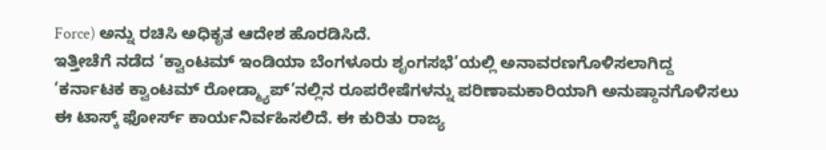Force) ಅನ್ನು ರಚಿಸಿ ಅಧಿಕೃತ ಆದೇಶ ಹೊರಡಿಸಿದೆ.
ಇತ್ತೀಚೆಗೆ ನಡೆದ ‘ಕ್ವಾಂಟಮ್ ಇಂಡಿಯಾ ಬೆಂಗಳೂರು ಶೃಂಗಸಭೆ’ಯಲ್ಲಿ ಅನಾವರಣಗೊಳಿಸಲಾಗಿದ್ದ ‘ಕರ್ನಾಟಕ ಕ್ವಾಂಟಮ್ ರೋಡ್ಮ್ಯಾಪ್’ನಲ್ಲಿನ ರೂಪರೇಷೆಗಳನ್ನು ಪರಿಣಾಮಕಾರಿಯಾಗಿ ಅನುಷ್ಠಾನಗೊಳಿಸಲು ಈ ಟಾಸ್ಕ್ ಫೋರ್ಸ್ ಕಾರ್ಯನಿರ್ವಹಿಸಲಿದೆ. ಈ ಕುರಿತು ರಾಜ್ಯ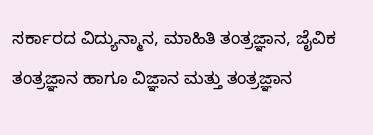ಸರ್ಕಾರದ ವಿದ್ಯುನ್ಮಾನ, ಮಾಹಿತಿ ತಂತ್ರಜ್ಞಾನ, ಜೈವಿಕ ತಂತ್ರಜ್ಞಾನ ಹಾಗೂ ವಿಜ್ಞಾನ ಮತ್ತು ತಂತ್ರಜ್ಞಾನ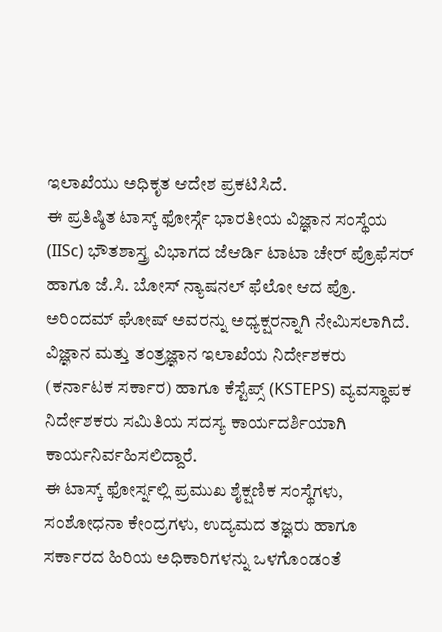ಇಲಾಖೆಯು ಅಧಿಕೃತ ಆದೇಶ ಪ್ರಕಟಿಸಿದೆ.
ಈ ಪ್ರತಿಷ್ಠಿತ ಟಾಸ್ಕ್ ಫೋರ್ಸ್ಗೆ ಭಾರತೀಯ ವಿಜ್ಞಾನ ಸಂಸ್ಥೆಯ (IISc) ಭೌತಶಾಸ್ತ್ರ ವಿಭಾಗದ ಜೆಆರ್ಡಿ ಟಾಟಾ ಚೇರ್ ಪ್ರೊಫೆಸರ್ ಹಾಗೂ ಜೆ.ಸಿ. ಬೋಸ್ ನ್ಯಾಷನಲ್ ಫೆಲೋ ಆದ ಪ್ರೊ. ಅರಿಂದಮ್ ಘೋಷ್ ಅವರನ್ನು ಅಧ್ಯಕ್ಷರನ್ನಾಗಿ ನೇಮಿಸಲಾಗಿದೆ. ವಿಜ್ಞಾನ ಮತ್ತು ತಂತ್ರಜ್ಞಾನ ಇಲಾಖೆಯ ನಿರ್ದೇಶಕರು (ಕರ್ನಾಟಕ ಸರ್ಕಾರ) ಹಾಗೂ ಕೆಸ್ಟೆಪ್ಸ್ (KSTEPS) ವ್ಯವಸ್ಥಾಪಕ ನಿರ್ದೇಶಕರು ಸಮಿತಿಯ ಸದಸ್ಯ ಕಾರ್ಯದರ್ಶಿಯಾಗಿ ಕಾರ್ಯನಿರ್ವಹಿಸಲಿದ್ದಾರೆ.
ಈ ಟಾಸ್ಕ್ ಫೋರ್ಸ್ನಲ್ಲಿ ಪ್ರಮುಖ ಶೈಕ್ಷಣಿಕ ಸಂಸ್ಥೆಗಳು, ಸಂಶೋಧನಾ ಕೇಂದ್ರಗಳು, ಉದ್ಯಮದ ತಜ್ಞರು ಹಾಗೂ ಸರ್ಕಾರದ ಹಿರಿಯ ಅಧಿಕಾರಿಗಳನ್ನು ಒಳಗೊಂಡಂತೆ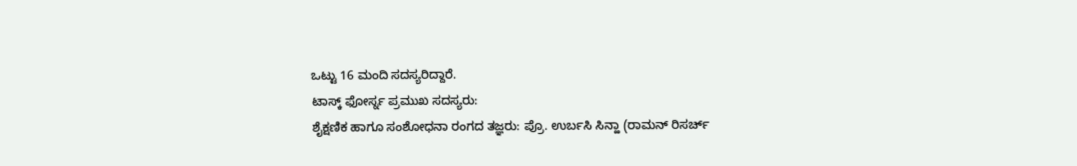ಒಟ್ಟು 16 ಮಂದಿ ಸದಸ್ಯರಿದ್ದಾರೆ.
ಟಾಸ್ಕ್ ಫೋರ್ಸ್ನ ಪ್ರಮುಖ ಸದಸ್ಯರು:
ಶೈಕ್ಷಣಿಕ ಹಾಗೂ ಸಂಶೋಧನಾ ರಂಗದ ತಜ್ಞರು: ಪ್ರೊ. ಉರ್ಬಸಿ ಸಿನ್ಹಾ (ರಾಮನ್ ರಿಸರ್ಚ್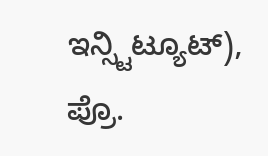ಇನ್ಸ್ಟಿಟ್ಯೂಟ್), ಪ್ರೊ.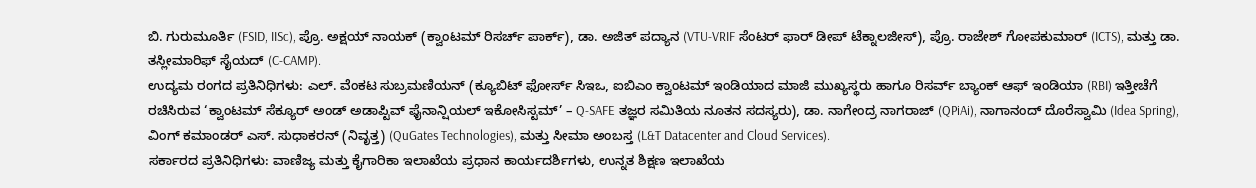ಬಿ. ಗುರುಮೂರ್ತಿ (FSID, IISc), ಪ್ರೊ. ಅಕ್ಷಯ್ ನಾಯಕ್ (ಕ್ವಾಂಟಮ್ ರಿಸರ್ಚ್ ಪಾರ್ಕ್), ಡಾ. ಅಜಿತ್ ಪದ್ಯಾನ (VTU-VRIF ಸೆಂಟರ್ ಫಾರ್ ಡೀಪ್ ಟೆಕ್ನಾಲಜೀಸ್), ಪ್ರೊ. ರಾಜೇಶ್ ಗೋಪಕುಮಾರ್ (ICTS), ಮತ್ತು ಡಾ. ತಸ್ಲೀಮಾರಿಫ್ ಸೈಯದ್ (C-CAMP).
ಉದ್ಯಮ ರಂಗದ ಪ್ರತಿನಿಧಿಗಳು: ಎಲ್. ವೆಂಕಟ ಸುಬ್ರಮಣಿಯನ್ (ಕ್ಯೂಬಿಟ್ ಫೋರ್ಸ್ ಸಿಇಒ, ಐಬಿಎಂ ಕ್ವಾಂಟಮ್ ಇಂಡಿಯಾದ ಮಾಜಿ ಮುಖ್ಯಸ್ಥರು ಹಾಗೂ ರಿಸರ್ವ್ ಬ್ಯಾಂಕ್ ಆಫ್ ಇಂಡಿಯಾ (RBI) ಇತ್ತೀಚೆಗೆ ರಚಿಸಿರುವ ‘ಕ್ವಾಂಟಮ್ ಸೆಕ್ಯೂರ್ ಅಂಡ್ ಅಡಾಪ್ಟಿವ್ ಫೈನಾನ್ಷಿಯಲ್ ಇಕೋಸಿಸ್ಟಮ್’ – Q-SAFE ತಜ್ಞರ ಸಮಿತಿಯ ನೂತನ ಸದಸ್ಯರು), ಡಾ. ನಾಗೇಂದ್ರ ನಾಗರಾಜ್ (QPiAi), ನಾಗಾನಂದ್ ದೊರೆಸ್ವಾಮಿ (Idea Spring), ವಿಂಗ್ ಕಮಾಂಡರ್ ಎಸ್. ಸುಧಾಕರನ್ (ನಿವೃತ್ತ) (QuGates Technologies), ಮತ್ತು ಸೀಮಾ ಅಂಬಸ್ತ (L&T Datacenter and Cloud Services).
ಸರ್ಕಾರದ ಪ್ರತಿನಿಧಿಗಳು: ವಾಣಿಜ್ಯ ಮತ್ತು ಕೈಗಾರಿಕಾ ಇಲಾಖೆಯ ಪ್ರಧಾನ ಕಾರ್ಯದರ್ಶಿಗಳು, ಉನ್ನತ ಶಿಕ್ಷಣ ಇಲಾಖೆಯ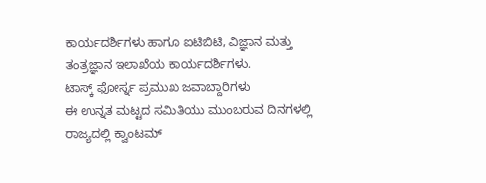ಕಾರ್ಯದರ್ಶಿಗಳು ಹಾಗೂ ಐಟಿಬಿಟಿ, ವಿಜ್ಞಾನ ಮತ್ತು ತಂತ್ರಜ್ಞಾನ ಇಲಾಖೆಯ ಕಾರ್ಯದರ್ಶಿಗಳು.
ಟಾಸ್ಕ್ ಫೋರ್ಸ್ನ ಪ್ರಮುಖ ಜವಾಬ್ದಾರಿಗಳು
ಈ ಉನ್ನತ ಮಟ್ಟದ ಸಮಿತಿಯು ಮುಂಬರುವ ದಿನಗಳಲ್ಲಿ ರಾಜ್ಯದಲ್ಲಿ ಕ್ವಾಂಟಮ್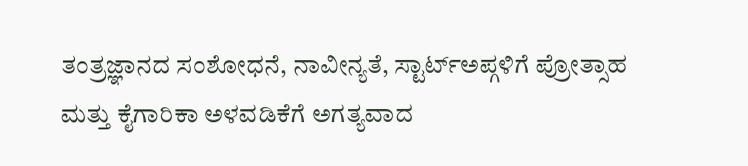ತಂತ್ರಜ್ಞಾನದ ಸಂಶೋಧನೆ, ನಾವೀನ್ಯತೆ, ಸ್ಟಾರ್ಟ್ಅಪ್ಗಳಿಗೆ ಪ್ರೋತ್ಸಾಹ ಮತ್ತು ಕೈಗಾರಿಕಾ ಅಳವಡಿಕೆಗೆ ಅಗತ್ಯವಾದ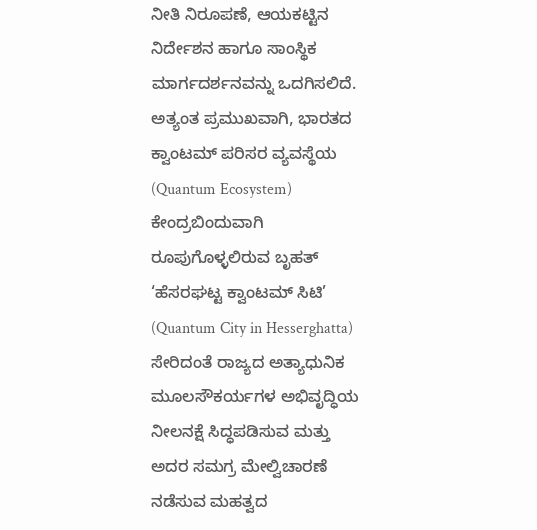ನೀತಿ ನಿರೂಪಣೆ, ಆಯಕಟ್ಟಿನ ನಿರ್ದೇಶನ ಹಾಗೂ ಸಾಂಸ್ಥಿಕ ಮಾರ್ಗದರ್ಶನವನ್ನು ಒದಗಿಸಲಿದೆ.
ಅತ್ಯಂತ ಪ್ರಮುಖವಾಗಿ, ಭಾರತದ ಕ್ವಾಂಟಮ್ ಪರಿಸರ ವ್ಯವಸ್ಥೆಯ (Quantum Ecosystem) ಕೇಂದ್ರಬಿಂದುವಾಗಿ ರೂಪುಗೊಳ್ಳಲಿರುವ ಬೃಹತ್ ‘ಹೆಸರಘಟ್ಟ ಕ್ವಾಂಟಮ್ ಸಿಟಿ’ (Quantum City in Hesserghatta) ಸೇರಿದಂತೆ ರಾಜ್ಯದ ಅತ್ಯಾಧುನಿಕ ಮೂಲಸೌಕರ್ಯಗಳ ಅಭಿವೃದ್ಧಿಯ ನೀಲನಕ್ಷೆ ಸಿದ್ಧಪಡಿಸುವ ಮತ್ತು ಅದರ ಸಮಗ್ರ ಮೇಲ್ವಿಚಾರಣೆ ನಡೆಸುವ ಮಹತ್ವದ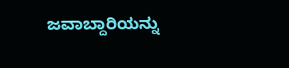ಜವಾಬ್ದಾರಿಯನ್ನು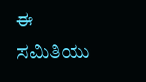ಈ ಸಮಿತಿಯು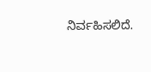ನಿರ್ವಹಿಸಲಿದೆ.